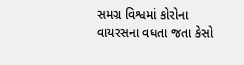સમગ્ર વિશ્વમાં કોરોના વાયરસના વધતા જતા કેસો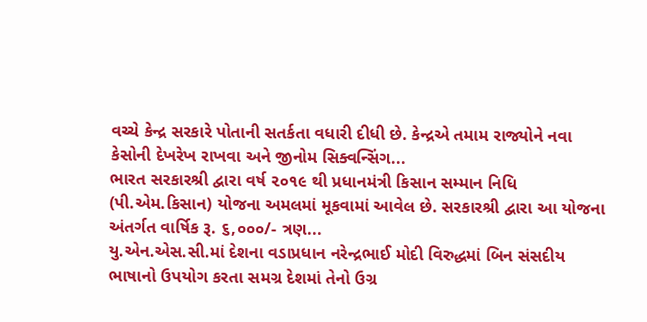વચ્ચે કેન્દ્ર સરકારે પોતાની સતર્કતા વધારી દીધી છે. કેન્દ્રએ તમામ રાજ્યોને નવા કેસોની દેખરેખ રાખવા અને જીનોમ સિક્વન્સિંગ...
ભારત સરકારશ્રી દ્વારા વર્ષ ૨૦૧૯ થી પ્રધાનમંત્રી કિસાન સમ્માન નિધિ (પી.એમ.કિસાન) યોજના અમલમાં મૂકવામાં આવેલ છે. સરકારશ્રી દ્વારા આ યોજના અંતર્ગત વાર્ષિક રૂ. ૬,૦૦૦/- ત્રણ...
યુ.એન.એસ.સી.માં દેશના વડાપ્રધાન નરેન્દ્રભાઈ મોદી વિરુદ્ધમાં બિન સંસદીય ભાષાનો ઉપયોગ કરતા સમગ્ર દેશમાં તેનો ઉગ્ર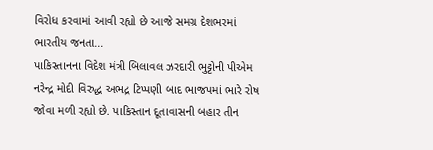વિરોધ કરવામાં આવી રહ્યો છે આજે સમગ્ર દેશભરમાં ભારતીય જનતા...
પાકિસ્તાનના વિદેશ મંત્રી બિલાવલ ઝરદારી ભુટ્ટોની પીએમ નરેન્દ્ર મોદી વિરુદ્ધ અભદ્ર ટિપ્પણી બાદ ભાજપમાં ભારે રોષ જોવા મળી રહ્યો છે. પાકિસ્તાન દૂતાવાસની બહાર તીન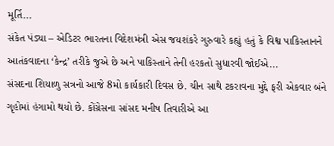મૂર્તિ...
સંકેત પંડ્યા – એડિટર ભારતના વિદેશમંત્રી એસ જયશંકરે ગુરુવારે કહ્યું હતું કે વિશ્વ પાકિસ્તાનને આતંકવાદના ‘કેન્દ્ર’ તરીકે જુએ છે અને પાકિસ્તાને તેની હરકતો સુધારવી જોઈએ...
સંસદના શિયાળુ સત્રનો આજે 8મો કાર્યકારી દિવસ છે. ચીન સાથે ટકરાવના મુદ્દે ફરી એકવાર બંને ગૃહોમાં હંગામો થયો છે. કોંગ્રેસના સાંસદ મનીષ તિવારીએ આ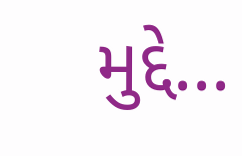મુદ્દે...